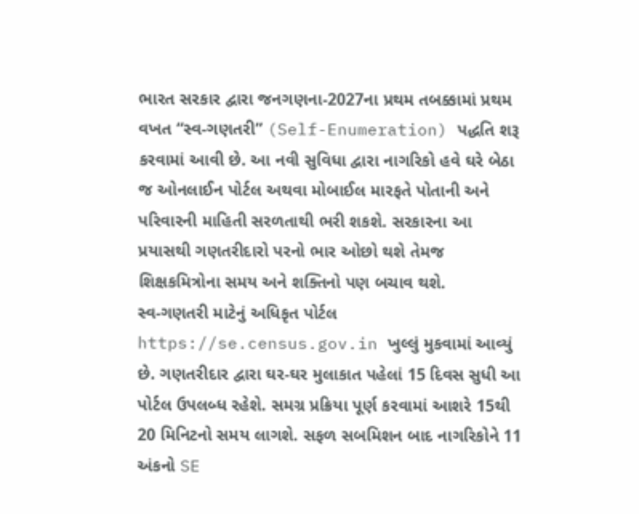ભારત સરકાર દ્વારા જનગણના-2027ના પ્રથમ તબક્કામાં પ્રથમ વખત “સ્વ-ગણતરી” (Self-Enumeration) પદ્ધતિ શરૂ કરવામાં આવી છે. આ નવી સુવિધા દ્વારા નાગરિકો હવે ઘરે બેઠા જ ઓનલાઈન પોર્ટલ અથવા મોબાઈલ મારફતે પોતાની અને પરિવારની માહિતી સરળતાથી ભરી શકશે. સરકારના આ પ્રયાસથી ગણતરીદારો પરનો ભાર ઓછો થશે તેમજ શિક્ષકમિત્રોના સમય અને શક્તિનો પણ બચાવ થશે.
સ્વ-ગણતરી માટેનું અધિકૃત પોર્ટલ https://se.census.gov.in ખુલ્લું મુકવામાં આવ્યું છે. ગણતરીદાર દ્વારા ઘર-ઘર મુલાકાત પહેલાં 15 દિવસ સુધી આ પોર્ટલ ઉપલબ્ધ રહેશે. સમગ્ર પ્રક્રિયા પૂર્ણ કરવામાં આશરે 15થી 20 મિનિટનો સમય લાગશે. સફળ સબમિશન બાદ નાગરિકોને 11 અંકનો SE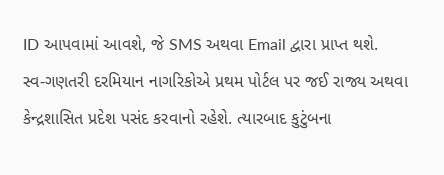ID આપવામાં આવશે, જે SMS અથવા Email દ્વારા પ્રાપ્ત થશે.
સ્વ-ગણતરી દરમિયાન નાગરિકોએ પ્રથમ પોર્ટલ પર જઈ રાજ્ય અથવા કેન્દ્રશાસિત પ્રદેશ પસંદ કરવાનો રહેશે. ત્યારબાદ કુટુંબના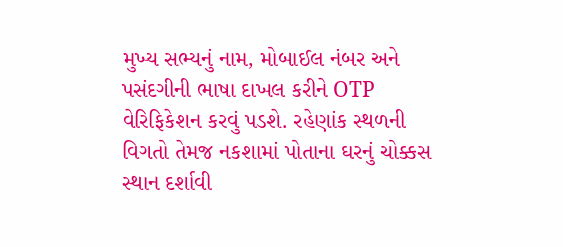મુખ્ય સભ્યનું નામ, મોબાઈલ નંબર અને પસંદગીની ભાષા દાખલ કરીને OTP વેરિફિકેશન કરવું પડશે. રહેણાંક સ્થળની વિગતો તેમજ નકશામાં પોતાના ઘરનું ચોક્કસ સ્થાન દર્શાવી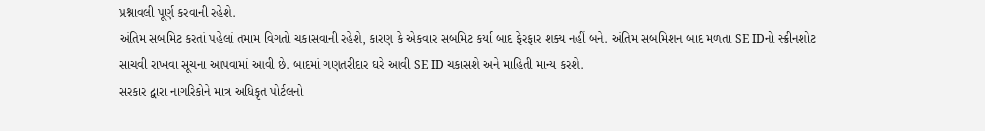પ્રશ્નાવલી પૂર્ણ કરવાની રહેશે.
અંતિમ સબમિટ કરતાં પહેલાં તમામ વિગતો ચકાસવાની રહેશે, કારણ કે એકવાર સબમિટ કર્યા બાદ ફેરફાર શક્ય નહીં બને. અંતિમ સબમિશન બાદ મળતા SE IDનો સ્ક્રીનશોટ સાચવી રાખવા સૂચના આપવામાં આવી છે. બાદમાં ગણતરીદાર ઘરે આવી SE ID ચકાસશે અને માહિતી માન્ય કરશે.
સરકાર દ્વારા નાગરિકોને માત્ર અધિકૃત પોર્ટલનો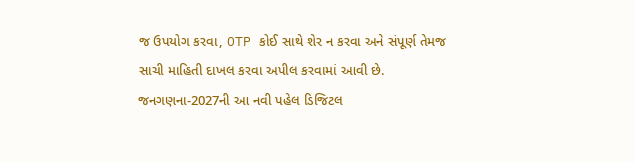જ ઉપયોગ કરવા, OTP કોઈ સાથે શેર ન કરવા અને સંપૂર્ણ તેમજ સાચી માહિતી દાખલ કરવા અપીલ કરવામાં આવી છે. જનગણના-2027ની આ નવી પહેલ ડિજિટલ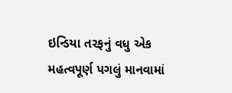ઇન્ડિયા તરફનું વધુ એક મહત્વપૂર્ણ પગલું માનવામાં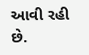આવી રહી છે.